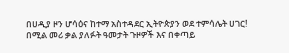በሀዲያ ዞን ሆሳዕና ከተማ አስተዳደር ኢትዮጵያን ወደ ተምሳሌት ሀገር! በሚል መሪ ቃል ያለፉት ዓመታት ጉዞዎች እና በቀጣይ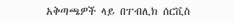አቅጣጫዎች ላይ በፐብሊክ ሰርቪስ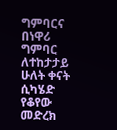ግምባርና በነዋሪ ግምባር ለተከታታይ ሁለት ቀናት ሲካሄድ የቆየው መድረክ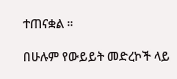ተጠናቋል ።

በሁሉም የውይይት መድረኮች ላይ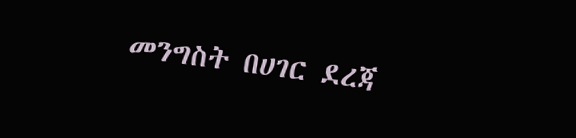መንግስት በሀገር ደረጃ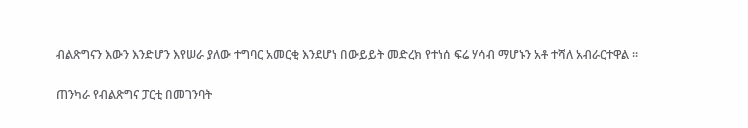ብልጽግናን እውን እንድሆን እየሠራ ያለው ተግባር አመርቂ እንደሆነ በውይይት መድረክ የተነሰ ፍሬ ሃሳብ ማሆኑን አቶ ተሻለ አብራርተዋል ።

ጠንካራ የብልጽግና ፓርቲ በመገንባት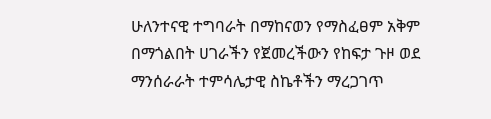ሁለንተናዊ ተግባራት በማከናወን የማስፈፀም አቅም በማጎልበት ሀገራችን የጀመረችውን የከፍታ ጉዞ ወደ ማንሰራራት ተምሳሌታዊ ስኬቶችን ማረጋገጥ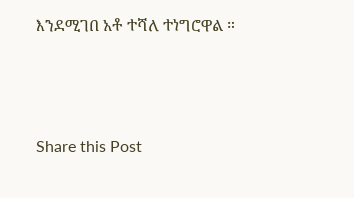እንደሚገበ አቶ ተሻለ ተነግሮዋል ።



Share this Post